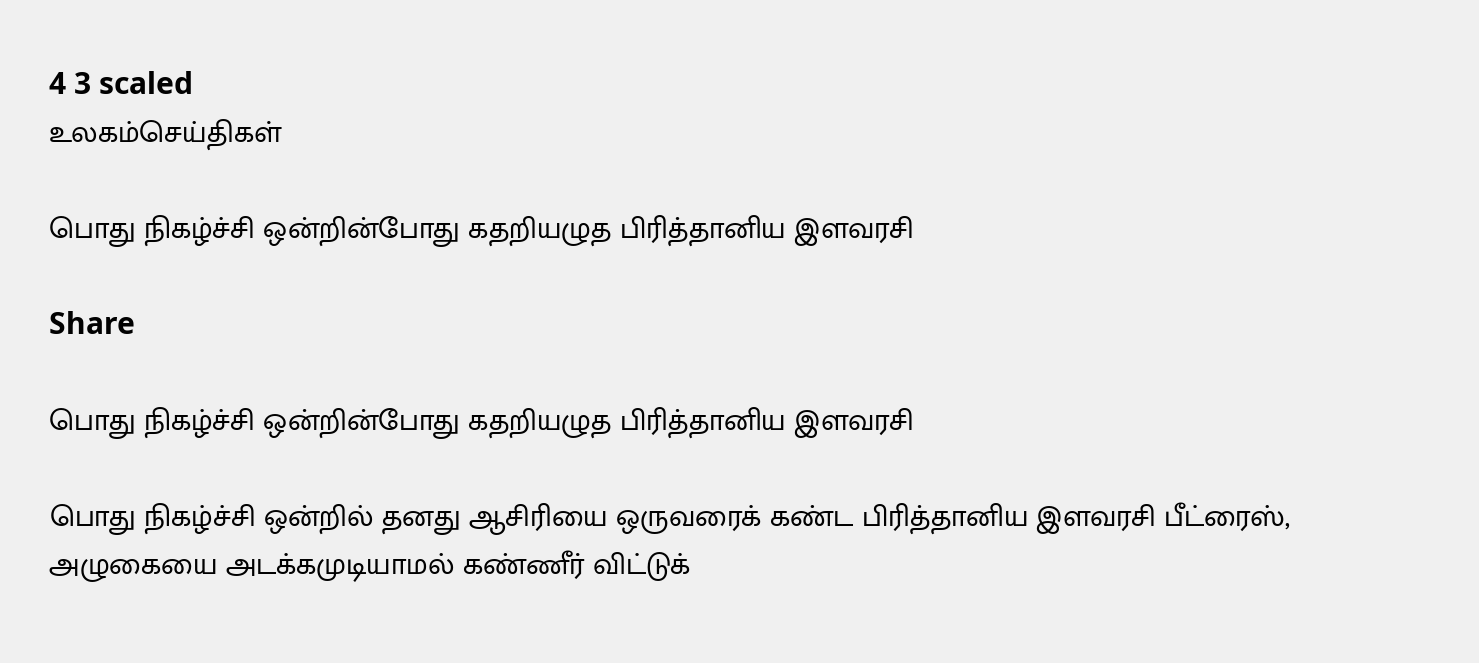4 3 scaled
உலகம்செய்திகள்

பொது நிகழ்ச்சி ஒன்றின்போது கதறியழுத பிரித்தானிய இளவரசி

Share

பொது நிகழ்ச்சி ஒன்றின்போது கதறியழுத பிரித்தானிய இளவரசி

பொது நிகழ்ச்சி ஒன்றில் தனது ஆசிரியை ஒருவரைக் கண்ட பிரித்தானிய இளவரசி பீட்ரைஸ், அழுகையை அடக்கமுடியாமல் கண்ணீர் விட்டுக்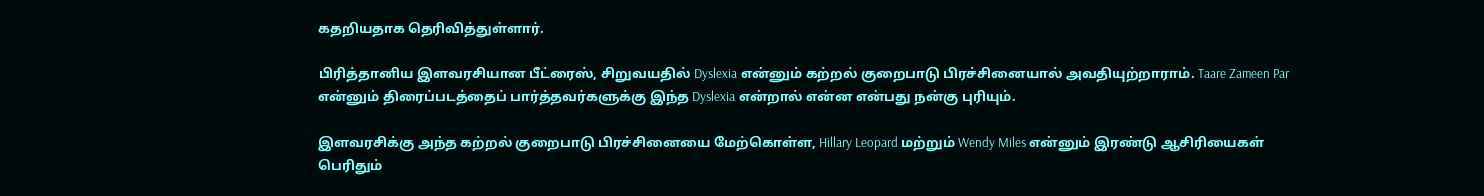கதறியதாக தெரிவித்துள்ளார்.

பிரித்தானிய இளவரசியான பீட்ரைஸ், சிறுவயதில் Dyslexia என்னும் கற்றல் குறைபாடு பிரச்சினையால் அவதியுற்றாராம். Taare Zameen Par என்னும் திரைப்படத்தைப் பார்த்தவர்களுக்கு இந்த Dyslexia என்றால் என்ன என்பது நன்கு புரியும்.

இளவரசிக்கு அந்த கற்றல் குறைபாடு பிரச்சினையை மேற்கொள்ள, Hillary Leopard மற்றும் Wendy Miles என்னும் இரண்டு ஆசிரியைகள் பெரிதும்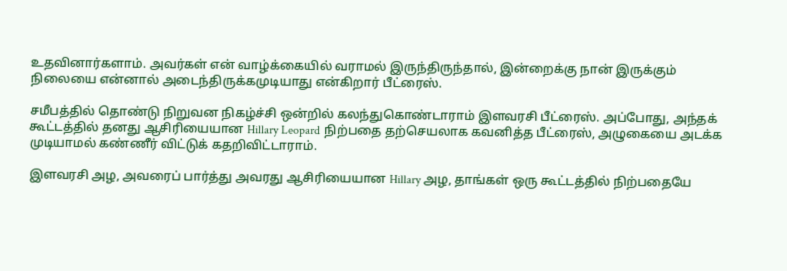உதவினார்களாம். அவர்கள் என் வாழ்க்கையில் வராமல் இருந்திருந்தால், இன்றைக்கு நான் இருக்கும் நிலையை என்னால் அடைந்திருக்கமுடியாது என்கிறார் பீட்ரைஸ்.

சமீபத்தில் தொண்டு நிறுவன நிகழ்ச்சி ஒன்றில் கலந்துகொண்டாராம் இளவரசி பீட்ரைஸ். அப்போது, அந்தக் கூட்டத்தில் தனது ஆசிரியையான Hillary Leopard நிற்பதை தற்செயலாக கவனித்த பீட்ரைஸ், அழுகையை அடக்க முடியாமல் கண்ணீர் விட்டுக் கதறிவிட்டாராம்.

இளவரசி அழ, அவரைப் பார்த்து அவரது ஆசிரியையான Hillary அழ, தாங்கள் ஒரு கூட்டத்தில் நிற்பதையே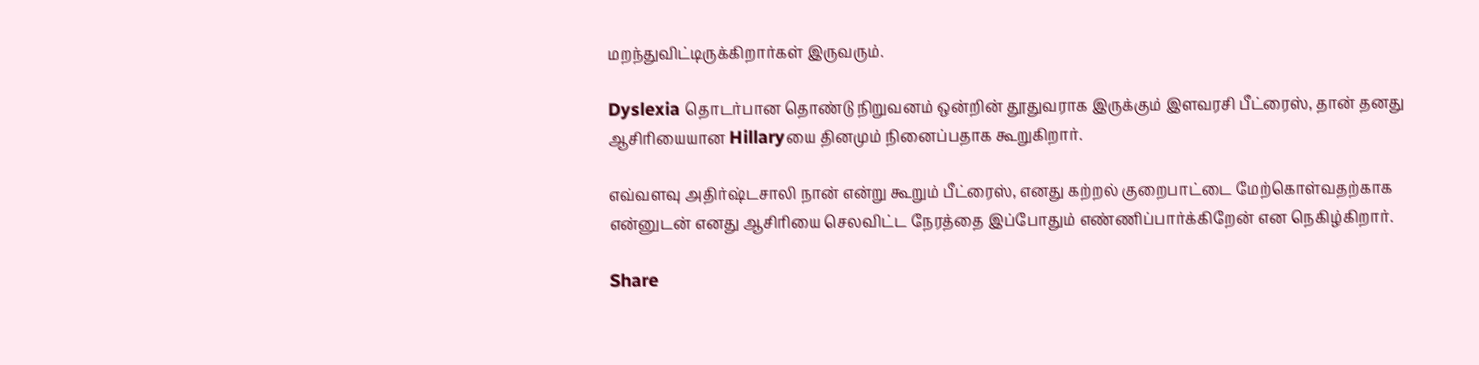மறந்துவிட்டிருக்கிறார்கள் இருவரும்.

Dyslexia தொடர்பான தொண்டு நிறுவனம் ஒன்றின் தூதுவராக இருக்கும் இளவரசி பீட்ரைஸ், தான் தனது ஆசிரியையான Hillaryயை தினமும் நினைப்பதாக கூறுகிறார்.

எவ்வளவு அதிர்ஷ்டசாலி நான் என்று கூறும் பீட்ரைஸ், எனது கற்றல் குறைபாட்டை மேற்கொள்வதற்காக என்னுடன் எனது ஆசிரியை செலவிட்ட நேரத்தை இப்போதும் எண்ணிப்பார்க்கிறேன் என நெகிழ்கிறார்.

Share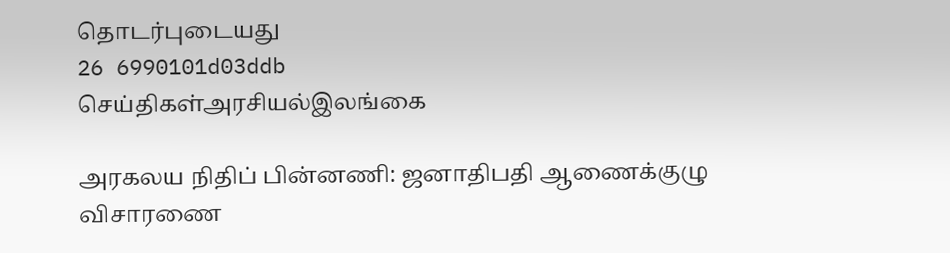தொடர்புடையது
26 6990101d03ddb
செய்திகள்அரசியல்இலங்கை

அரகலய நிதிப் பின்னணி: ஜனாதிபதி ஆணைக்குழு விசாரணை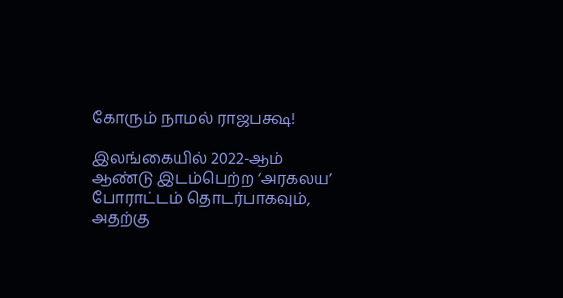கோரும் நாமல் ராஜபக்ஷ!

இலங்கையில் 2022-ஆம் ஆண்டு இடம்பெற்ற ‘அரகலய’ போராட்டம் தொடர்பாகவும், அதற்கு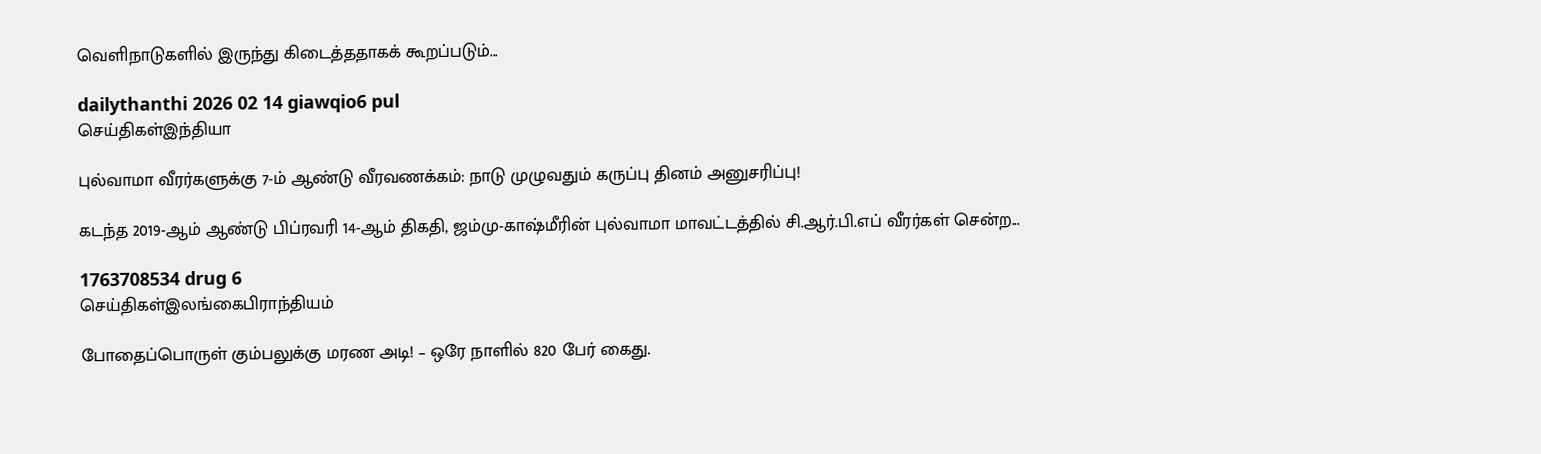வெளிநாடுகளில் இருந்து கிடைத்ததாகக் கூறப்படும்...

dailythanthi 2026 02 14 giawqio6 pul
செய்திகள்இந்தியா

புல்வாமா வீரர்களுக்கு 7-ம் ஆண்டு வீரவணக்கம்: நாடு முழுவதும் கருப்பு தினம் அனுசரிப்பு!

கடந்த 2019-ஆம் ஆண்டு பிப்ரவரி 14-ஆம் திகதி, ஜம்மு-காஷ்மீரின் புல்வாமா மாவட்டத்தில் சி.ஆர்.பி.எப் வீரர்கள் சென்ற...

1763708534 drug 6
செய்திகள்இலங்கைபிராந்தியம்

போதைப்பொருள் கும்பலுக்கு மரண அடி! – ஒரே நாளில் 820 பேர் கைது.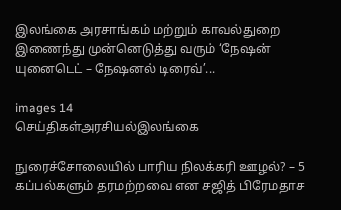இலங்கை அரசாங்கம் மற்றும் காவல்துறை இணைந்து முன்னெடுத்து வரும் ‘நேஷன் யுனைடெட் – நேஷனல் டிரைவ்’...

images 14
செய்திகள்அரசியல்இலங்கை

நுரைச்சோலையில் பாரிய நிலக்கரி ஊழல்? – 5 கப்பல்களும் தரமற்றவை என சஜித் பிரேமதாச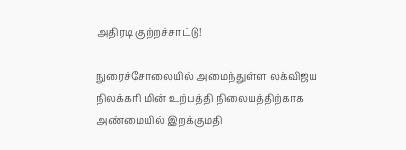அதிரடி குற்றச்சாட்டு!

நுரைச்சோலையில் அமைந்துள்ள லக்விஜய நிலக்கரி மின் உற்பத்தி நிலையத்திற்காக அண்மையில் இறக்குமதி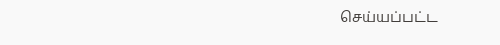செய்யப்பட்ட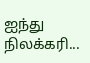ஐந்து நிலக்கரி...